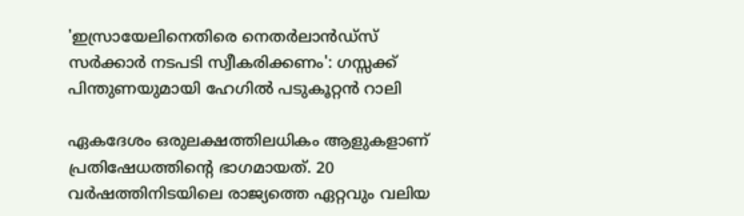'ഇസ്രായേലിനെതിരെ നെതർലാൻഡ്‌സ് സർക്കാർ നടപടി സ്വീകരിക്കണം': ഗസ്സക്ക് പിന്തുണയുമായി ഹേഗിൽ പടുകൂറ്റൻ റാലി

ഏകദേശം ഒരുലക്ഷത്തിലധികം ആളുകളാണ് പ്രതിഷേധത്തിന്റെ ഭാഗമായത്. 20 വർഷത്തിനിടയിലെ രാജ്യത്തെ ഏറ്റവും വലിയ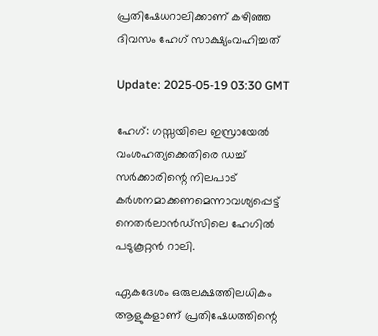പ്രതിഷേധറാലിക്കാണ് കഴിഞ്ഞ ദിവസം ഹേഗ് സാക്ഷ്യംവഹിച്ചത്

Update: 2025-05-19 03:30 GMT

ഹേഗ്: ഗസ്സയിലെ ഇസ്രായേൽ വംശഹത്യക്കെതിരെ ഡച്ച് സർക്കാരിന്റെ നിലപാട് കർശനമാക്കണമെന്നാവശ്യപ്പെട്ട് നെതര്‍ലാന്‍ഡ്സിലെ ഹേഗില്‍ പടുകൂറ്റന്‍ റാലി.

ഏകദേശം ഒരുലക്ഷത്തിലധികം ആളുകളാണ് പ്രതിഷേധത്തിന്റെ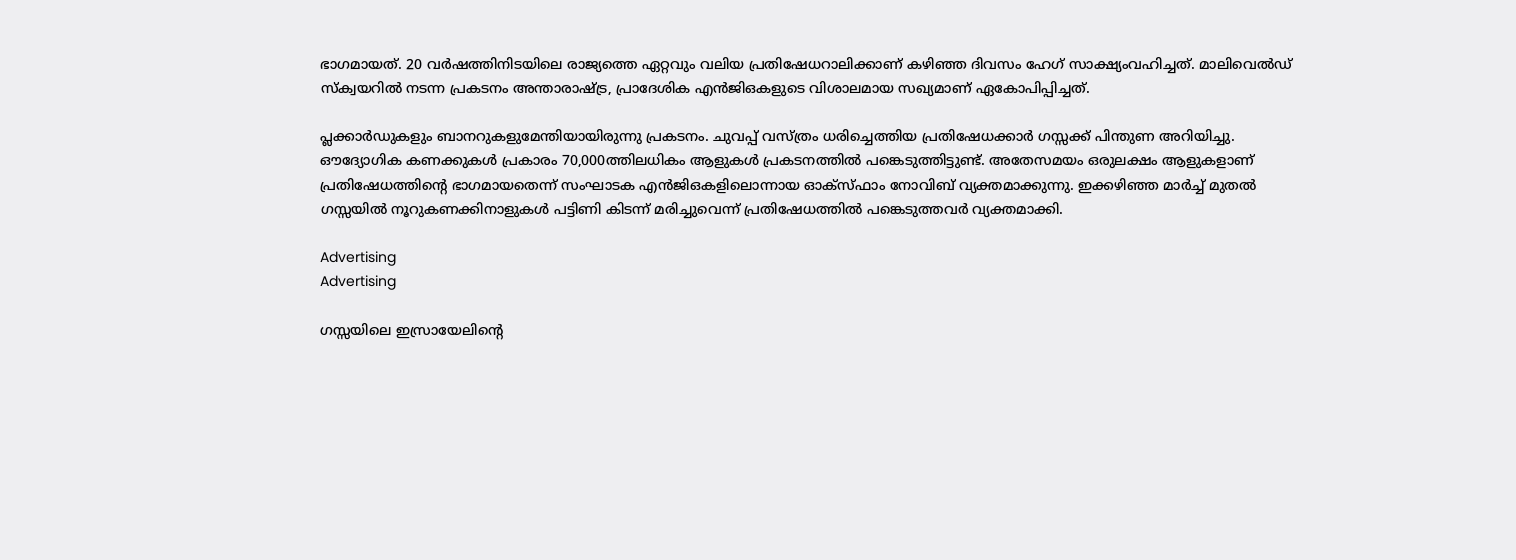ഭാഗമായത്. 20 വർഷത്തിനിടയിലെ രാജ്യത്തെ ഏറ്റവും വലിയ പ്രതിഷേധറാലിക്കാണ് കഴിഞ്ഞ ദിവസം ഹേഗ് സാക്ഷ്യംവഹിച്ചത്. മാലിവെൽഡ് സ്ക്വയറിൽ നടന്ന പ്രകടനം അന്താരാഷ്ട്ര, പ്രാദേശിക എൻ‌ജി‌ഒകളുടെ വിശാലമായ സഖ്യമാണ് ഏകോപിപ്പിച്ചത്.

പ്ലക്കാര്‍ഡുകളും ബാനറുകളുമേന്തിയായിരുന്നു പ്രകടനം. ചുവപ്പ് വസ്ത്രം ധരിച്ചെത്തിയ പ്രതിഷേധക്കാര്‍ ഗസ്സക്ക് പിന്തുണ അറിയിച്ചു. ഔദ്യോഗിക കണക്കുകള്‍ പ്രകാരം 70,000ത്തിലധികം ആളുകൾ പ്രകടനത്തിൽ പങ്കെടുത്തിട്ടുണ്ട്. അതേസമയം ഒരുലക്ഷം ആളുകളാണ് പ്രതിഷേധത്തിന്റെ ഭാഗമായതെന്ന് സംഘാടക എൻ‌ജി‌ഒകളിലൊന്നായ ഓക്സ്ഫാം നോവിബ് വ്യക്തമാക്കുന്നു. ഇക്കഴിഞ്ഞ മാർച്ച് മുതൽ ഗസ്സയില്‍ നൂറുകണക്കിനാളുകള്‍ പട്ടിണി കിടന്ന് മരിച്ചുവെന്ന് പ്രതിഷേധത്തിൽ പങ്കെടുത്തവര്‍ വ്യക്തമാക്കി.

Advertising
Advertising

ഗസ്സയിലെ ഇസ്രായേലിന്റെ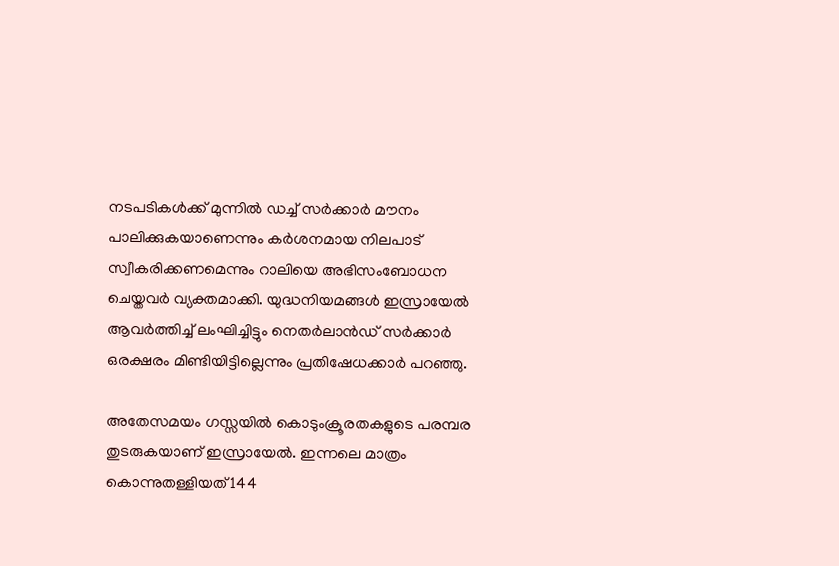നടപടികൾക്ക് മുന്നിൽ ഡച്ച് സർക്കാർ മൗനം പാലിക്കുകയാണെന്നും കര്‍ശനമായ നിലപാട് സ്വീകരിക്കണമെന്നും റാലിയെ അഭിസംബോധന ചെയ്തവര്‍ വ്യക്തമാക്കി. യുദ്ധനിയമങ്ങൾ ഇസ്രായേൽ ആവർത്തിച്ച് ലംഘിച്ചിട്ടും നെതര്‍ലാന്‍ഡ് സര്‍ക്കാര്‍ ഒരക്ഷരം മിണ്ടിയിട്ടില്ലെന്നും പ്രതിഷേധക്കാര്‍ പറഞ്ഞു.

അതേസമയം ഗസ്സയിൽ കൊടുംക്രൂരതകളുടെ പരമ്പര തുടരുകയാണ് ഇസ്രായേൽ. ഇന്നലെ മാത്രം കൊന്നുതള്ളിയത് 144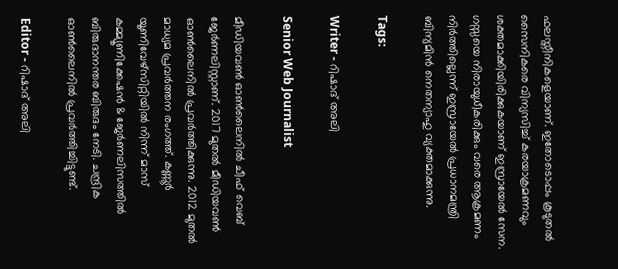ഫലസ്തീനികളെയാണ്. ഇതോടൊപ്പം കൂടുതൽ സൈനികരെ വിന്യസിച്ച് കരയാക്രമണവും ശക്തമാക്കിയിരിക്കുകയാണ് ഇസ്രായേൽ സേന. ഗസ്സയെ നിരായുധീകരിക്കും വരെ ആക്രമണം നിർത്തില്ലെന്ന് ഇസ്രായേൽ പ്രധാനമന്ത്രി ബിന്യമിൻ നെതന്യാഹു വ്യക്തമാക്കുന്നു.

Tags:

Writer - റിഷാദ് അലി

Senior Web Journalist

മീഡിയവൺ ഓൺലൈനിൽ ചീഫ് വെബ് ജേർണലിസ്റ്റാണ്. 2017 മുതൽ മീഡിയവൺ ഓൺലൈനിൽ പ്രവർത്തിക്കുന്നു. 2012 മുതൽ മാധ്യമ പ്രവർത്തന രംഗത്ത്. കണ്ണൂര്‍ യൂണിവേഴ്‌സിറ്റിയിൽ നിന്ന് മാസ് കമ്മ്യൂണിക്കേഷന്‍ & ജേര്‍ണലിസത്തില്‍ ബിരുദാനന്തര ബിരുദം നേടി. ചന്ദ്രിക ഓണ്‍ലൈനില്‍ പ്രവര്‍ത്തിച്ചിട്ടുണ്ട്.

Editor - റിഷാദ് അലി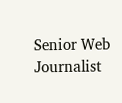Senior Web Journalist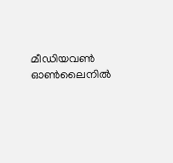മീഡിയവൺ ഓൺലൈനിൽ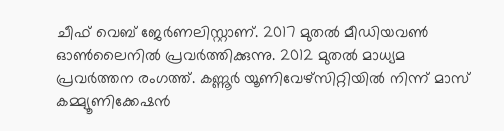ചീഫ് വെബ് ജേർണലിസ്റ്റാണ്. 2017 മുതൽ മീഡിയവൺ ഓൺലൈനിൽ പ്രവർത്തിക്കുന്നു. 2012 മുതൽ മാധ്യമ പ്രവർത്തന രംഗത്ത്. കണ്ണൂര്‍ യൂണിവേഴ്‌സിറ്റിയിൽ നിന്ന് മാസ് കമ്മ്യൂണിക്കേഷന്‍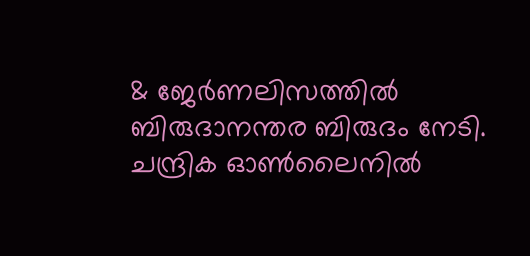& ജേര്‍ണലിസത്തില്‍ ബിരുദാനന്തര ബിരുദം നേടി. ചന്ദ്രിക ഓണ്‍ലൈനില്‍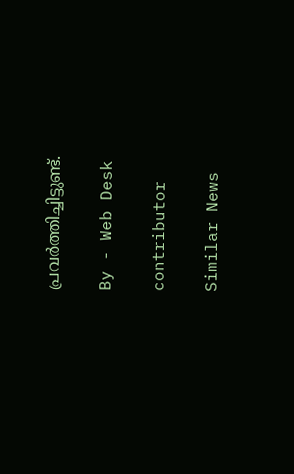പ്രവര്‍ത്തിച്ചിട്ടുണ്ട്.

By - Web Desk

contributor

Similar News